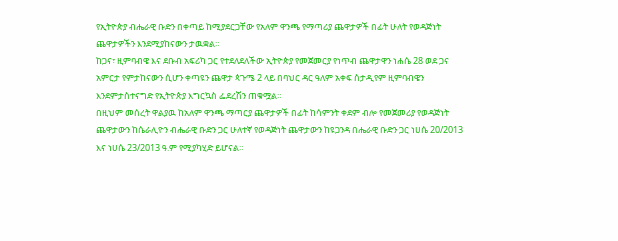የኢትዮጵያ ብሔራዊ ቡድን በቀጣይ ከሚያደርጋቸው የአለም ዋንጫ የማጣሪያ ጨዋታዎች በፊት ሁለት የወዳጅነት ጨዋታዎችን እንደሚያከናውን ታዉቋል።
ከጋና፣ ዚምባብዌ እና ደቡብ አፍሪካ ጋር የተደለደለችው ኢትዮጵያ የመጀመርያ የነጥብ ጨዋታዋን ነሐሴ 28 ወደ ጋና አምርታ የምታከናውን ሲሆን ቀጣዩን ጨዋታ ጳጉሜ 2 ላይ በባህር ዳር ዓለም አቀፍ ስታዲየም ዚምባብዌን እንደምታስተናግድ የኢትዮጵያ እግርኳስ ፌደረሽን ጠቁሟል።
በዚህም መሰረት ዋልያዉ ከአለም ዋንጫ ማጣርያ ጨዋታዎች በፊት ከሳምንት ቀደም ብሎ የመጀመሪያ የወዳጅነት ጨዋታውን ከሴራሊዮን ብሔራዊ ቡድን ጋር ሁለተኛ የወዳጅነት ጨዋታውን ከዩጋንዳ በሔራዊ ቡድን ጋር ነሀሴ 20/2013 እና ነሀሴ 23/2013 ዓ.ም የሚያካሂድ ይሆናል።